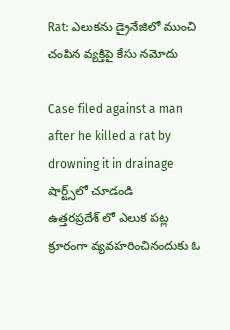Rat: ఎలుకను డ్రైనేజిలో ముంచి చంపిన వ్యక్తిపై కేసు నమోదు

Case filed against a man after he killed a rat by drowning it in drainage
షార్ట్స్‌లో చూడండి
ఉత్తరప్రదేశ్ లో ఎలుక పట్ల క్రూరంగా వ్యవహరించినందుకు ఓ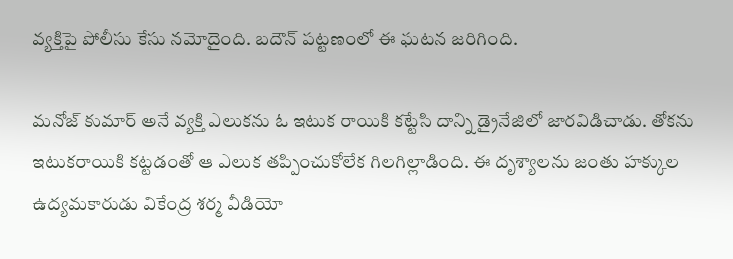వ్యక్తిపై పోలీసు కేసు నమోదైంది. బదౌన్ పట్టణంలో ఈ ఘటన జరిగింది.

మనోజ్ కుమార్ అనే వ్యక్తి ఎలుకను ఓ ఇటుక రాయికి కట్టేసి దాన్ని డ్రైనేజిలో జారవిడిచాడు. తోకను ఇటుకరాయికి కట్టడంతో ఆ ఎలుక తప్పించుకోలేక గిలగిల్లాడింది. ఈ దృశ్యాలను జంతు హక్కుల ఉద్యమకారుడు వికేంద్ర శర్మ వీడియో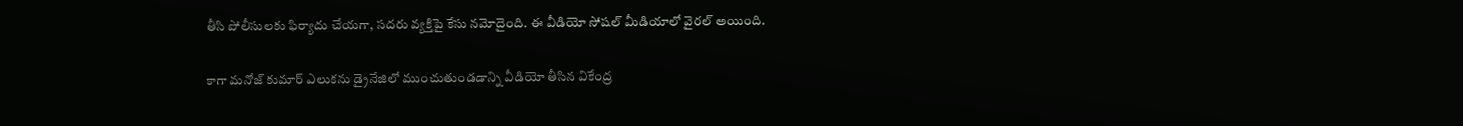తీసి పోలీసులకు ఫిర్యాదు చేయగా, సదరు వ్యక్తిపై కేసు నమోదైంది. ఈ వీడియో సోషల్ మీడియాలో వైరల్ అయింది.

కాగా మనోజ్ కుమార్ ఎలుకను డ్రైనేజిలో ముంచుతుండడాన్ని వీడియో తీసిన వికేంద్ర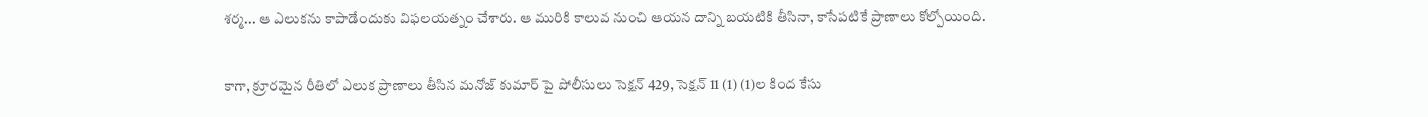శర్మ... ఆ ఎలుకను కాపాడేందుకు విఫలయత్నం చేశారు. ఆ మురికి కాలువ నుంచి ఆయన దాన్ని బయటికి తీసినా, కాసేపటికే ప్రాణాలు కోల్పోయింది.

కాగా, క్రూరమైన రీతిలో ఎలుక ప్రాణాలు తీసిన మనోజ్ కుమార్ పై పోలీసులు సెక్షన్ 429, సెక్షన్ 11 (1) (1)ల కింద కేసు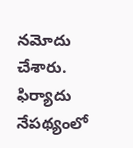నమోదు చేశారు. ఫిర్యాదు నేపథ్యంలో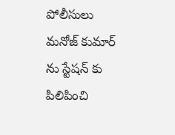పోలీసులు మనోజ్ కుమార్ ను స్టేషన్ కు పిలిపించి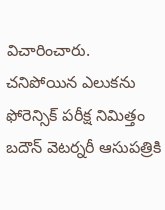విచారించారు. చనిపోయిన ఎలుకను ఫోరెన్సిక్ పరీక్ష నిమిత్తం బదౌన్ వెటర్నరీ ఆసుపత్రికి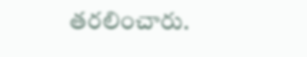తరలించారు.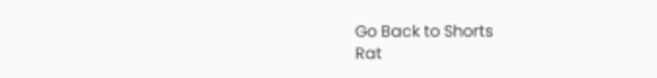Go Back to Shorts
Rat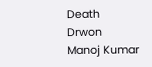Death
Drwon
Manoj Kumar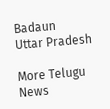Badaun
Uttar Pradesh

More Telugu News